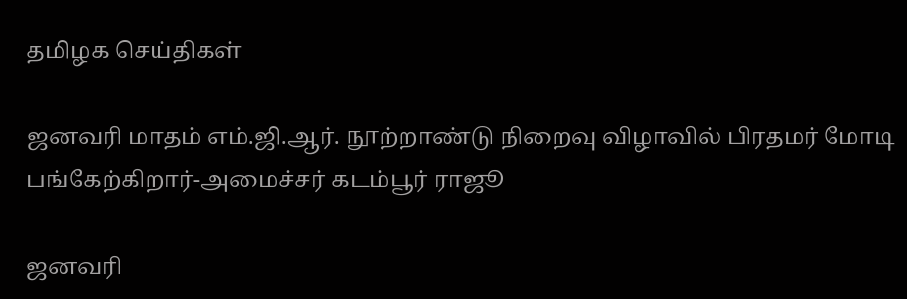தமிழக செய்திகள்

ஜனவரி மாதம் எம்.ஜி.ஆர். நூற்றாண்டு நிறைவு விழாவில் பிரதமர் மோடி பங்கேற்கிறார்-அமைச்சர் கடம்பூர் ராஜூ

ஜனவரி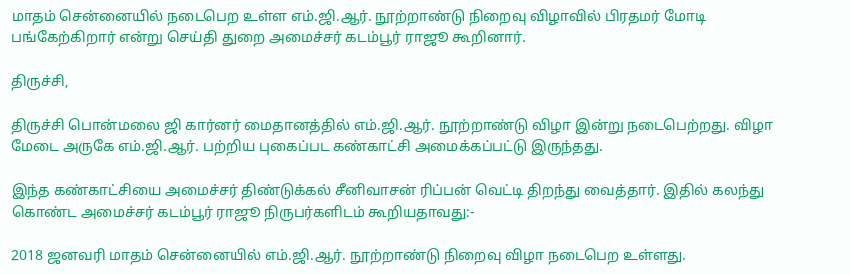மாதம் சென்னையில் நடைபெற உள்ள எம்.ஜி.ஆர். நூற்றாண்டு நிறைவு விழாவில் பிரதமர் மோடி பங்கேற்கிறார் என்று செய்தி துறை அமைச்சர் கடம்பூர் ராஜூ கூறினார்.

திருச்சி,

திருச்சி பொன்மலை ஜி கார்னர் மைதானத்தில் எம்.ஜி.ஆர். நூற்றாண்டு விழா இன்று நடைபெற்றது. விழா மேடை அருகே எம்.ஜி.ஆர். பற்றிய புகைப்பட கண்காட்சி அமைக்கப்பட்டு இருந்தது.

இந்த கண்காட்சியை அமைச்சர் திண்டுக்கல் சீனிவாசன் ரிப்பன் வெட்டி திறந்து வைத்தார். இதில் கலந்து கொண்ட அமைச்சர் கடம்பூர் ராஜூ நிருபர்களிடம் கூறியதாவது:-

2018 ஜனவரி மாதம் சென்னையில் எம்.ஜி.ஆர். நூற்றாண்டு நிறைவு விழா நடைபெற உள்ளது.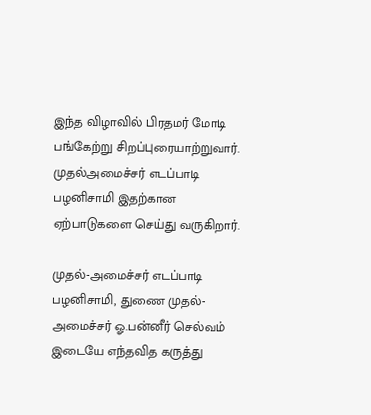இந்த விழாவில் பிரதமர் மோடி பங்கேற்று சிறப்புரையாற்றுவார். முதல்அமைச்சர் எடப்பாடி பழனிசாமி இதற்கான ஏற்பாடுகளை செய்து வருகிறார்.

முதல்-அமைச்சர் எடப்பாடி பழனிசாமி, துணை முதல்-அமைச்சர் ஓ.பன்னீர் செல்வம் இடையே எந்தவித கருத்து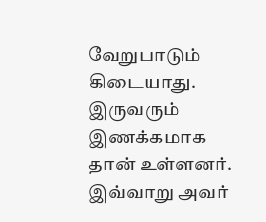வேறுபாடும் கிடையாது. இருவரும் இணக்கமாக தான் உள்ளனர். இவ்வாறு அவர்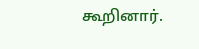கூறினார்.